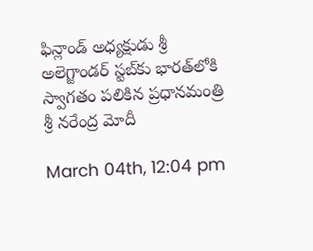ఫిన్లాండ్ అధ్యక్షుడు శ్రీ అలెగ్జాండర్ స్టబ్‌కు భారత్‌లోకి స్వాగతం పలికిన ప్రధానమంత్రి శ్రీ నరేంద్ర మోదీ

March 04th, 12:04 pm